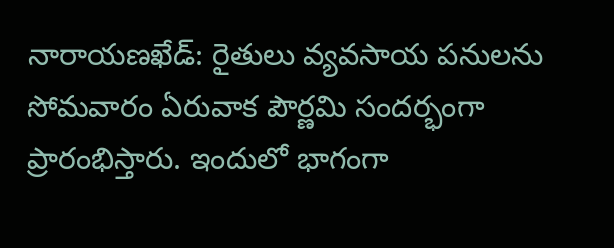నారాయణఖేడ్: రైతులు వ్యవసాయ పనులను సోమవారం ఏరువాక పౌర్ణమి సందర్భంగా ప్రారంభిస్తారు. ఇందులో భాగంగా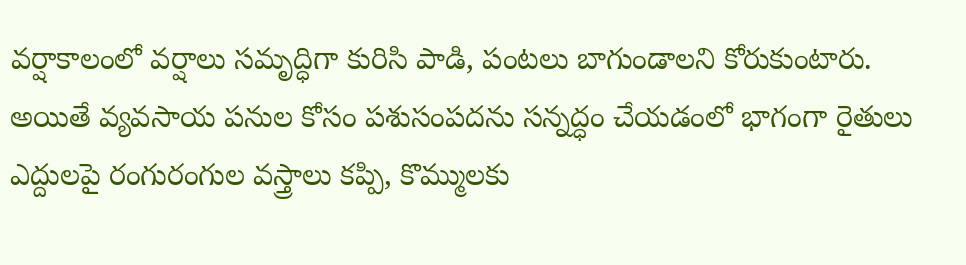వర్షాకాలంలో వర్షాలు సమృద్ధిగా కురిసి పాడి, పంటలు బాగుండాలని కోరుకుంటారు. అయితే వ్యవసాయ పనుల కోసం పశుసంపదను సన్నద్ధం చేయడంలో భాగంగా రైతులు ఎద్దులపై రంగురంగుల వస్త్రాలు కప్పి, కొమ్ములకు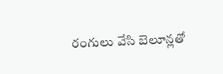రంగులు వేసి బెలూన్లతో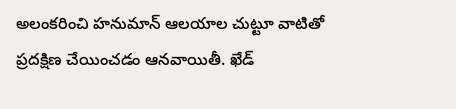అలంకరించి హనుమాన్ ఆలయాల చుట్టూ వాటితో ప్రదక్షిణ చేయించడం ఆనవాయితీ. ఖేడ్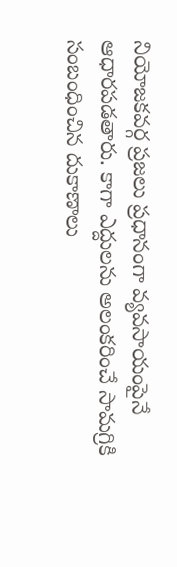నియోజకవర్గ ప్రజలు ప్రధానంగా వ్యవసాయంపైనే ఆధారపడతారు. కాగా ఎద్దులను అలంకరించే సామగ్రికి సంబంధించిన దుకాణాలు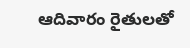ఆదివారం రైతులతో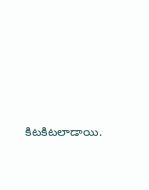కిటకిటలాడాయి.